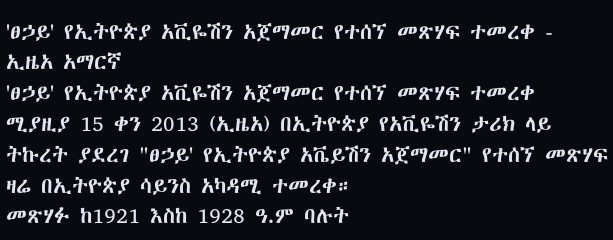'ፀኃይ' የኢትዮጵያ አቪዬሽን አጀማመር የተሰኘ መጽሃፍ ተመረቀ - ኢዜአ አማርኛ
'ፀኃይ' የኢትዮጵያ አቪዬሽን አጀማመር የተሰኘ መጽሃፍ ተመረቀ
ሚያዚያ 15 ቀን 2013 (ኢዜአ) በኢትዮጵያ የአቪዬሽን ታሪክ ላይ ትኩረት ያደረገ "ፀኃይ' የኢትዮጵያ አቬይሽን አጀማመር" የተሰኘ መጽሃፍ ዛሬ በኢትዮጵያ ሳይንስ አካዳሚ ተመረቀ።
መጽሃፉ ከ1921 እስከ 1928 ዓ.ም ባሉት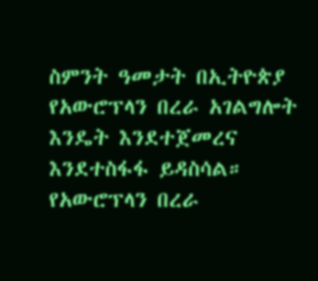ስምንት ዓመታት በኢትዮጵያ የአውሮፕላን በረራ አገልግሎት እንዴት እንደተጀመረና እንደተስፋፋ ይዳስሳል።
የአውሮፕላን በረራ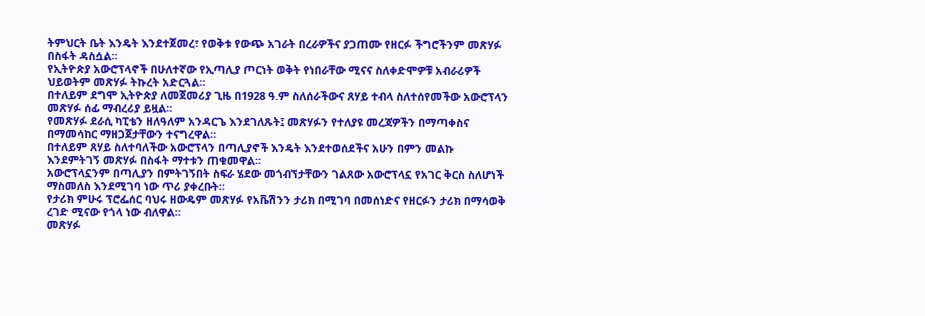ትምህርት ቤት እንዴት እንደተጀመረ፣ የወቅቱ የውጭ አገራት በረራዎችና ያጋጠሙ የዘርፉ ችግሮችንም መጽሃፉ በስፋት ዳስሷል።
የኢትዮጵያ አውሮፕላኖች በሁለተኛው የኢጣሊያ ጦርነት ወቅት የነበራቸው ሚናና ስለቀድሞዎቹ አብራሪዎች ህይወትም መጽሃፉ ትኩረት አድርጓል።
በተለይም ደግሞ ኢትዮጵያ ለመጀመሪያ ጊዜ በ1928 ዓ.ም ስለሰራችውና ጸሃይ ተብላ ስለተሰየመችው አውሮፕላን መጽሃፉ ሰፊ ማብረሪያ ይዟል።
የመጽሃፉ ደራሲ ካፒቴን ዘለዓለም አንዳርጌ እንደገለጹት፤ መጽሃፉን የተለያዩ መረጃዎችን በማጣቀስና በማመሳከር ማዘጋጀታቸውን ተናግረዋል።
በተለይም ጸሃይ ስለተባለችው አውሮፕላን በጣሊያኖች እንዴት እንደተወሰደችና አሁን በምን መልኩ እንደምትገኝ መጽሃፉ በስፋት ማተቱን ጠቁመዋል።
አውሮፕላኗንም በጣሊያን በምትገኝበት ስፍራ ሄደው መጎብኘታቸውን ገልጸው አውሮፕላኗ የአገር ቅርስ ስለሆነች ማስመለስ እንደሚገባ ነው ጥሪ ያቀረቡት።
የታሪክ ምሁሩ ፕሮፌሰር ባህሩ ዘውዴም መጽሃፉ የአቬሽንን ታሪክ በሚገባ በመሰነድና የዘርፉን ታሪክ በማሳወቅ ረገድ ሚናው የጎላ ነው ብለዋል።
መጽሃፉ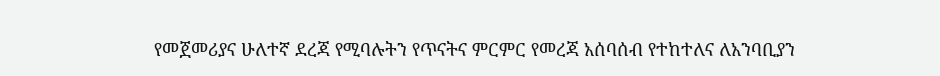የመጀመሪያና ሁለተኛ ደረጃ የሚባሉትን የጥናትና ምርምር የመረጃ አሰባሰብ የተከተለና ለአንባቢያን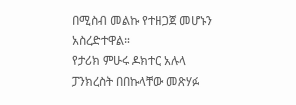በሚስብ መልኩ የተዘጋጀ መሆኑን አስረድተዋል።
የታሪክ ምሁሩ ዶክተር አሉላ ፓንክረስት በበኩላቸው መጽሃፉ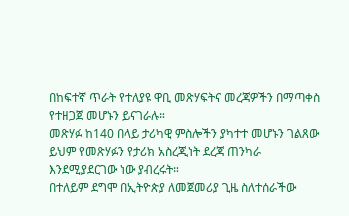በከፍተኛ ጥራት የተለያዩ ዋቢ መጽሃፍትና መረጃዎችን በማጣቀስ የተዘጋጀ መሆኑን ይናገራሉ።
መጽሃፉ ከ140 በላይ ታሪካዊ ምስሎችን ያካተተ መሆኑን ገልጸው ይህም የመጽሃፉን የታሪክ አስረጂነት ደረጃ ጠንካራ እንደሚያደርገው ነው ያብረሩት።
በተለይም ደግሞ በኢትዮጵያ ለመጀመሪያ ጊዜ ስለተሰራችው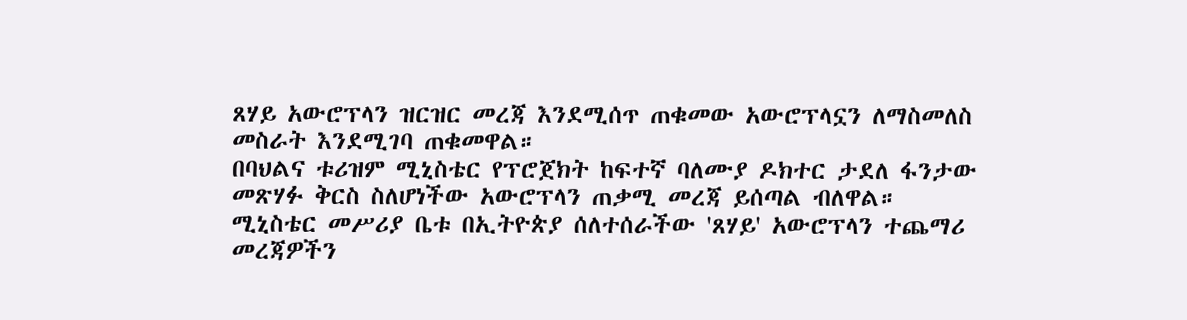ጸሃይ አውሮፕላን ዝርዝር መረጃ እንደሚሰጥ ጠቁመው አውሮፕላኗን ለማስመለስ መስራት እንደሚገባ ጠቁመዋል።
በባህልና ቱሪዝም ሚኒስቴር የፕሮጀክት ከፍተኛ ባለሙያ ዶክተር ታደለ ፋንታው መጽሃፉ ቅርስ ስለሆነችው አውሮፕላን ጠቃሚ መረጃ ይሰጣል ብለዋል።
ሚኒስቴር መሥሪያ ቤቱ በኢትዮጵያ ሰለተሰራችው 'ጸሃይ' አውሮፕላን ተጨማሪ መረጃዎችን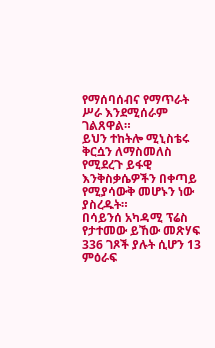የማሰባሰብና የማጥራት ሥራ እንደሚሰራም ገልጸዋል።
ይህን ተከትሎ ሚኒስቴሩ ቅርሷን ለማስመለስ የሚደረጉ ይፋዊ እንቅስቃሴዎችን በቀጣይ የሚያሳውቅ መሆኑን ነው ያስረዱት።
በሳይንሰ አካዳሚ ፕሬስ የታተመው ይኸው መጽሃፍ 336 ገጾች ያሉት ሲሆን 13 ምዕራፍ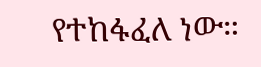የተከፋፈለ ነው።